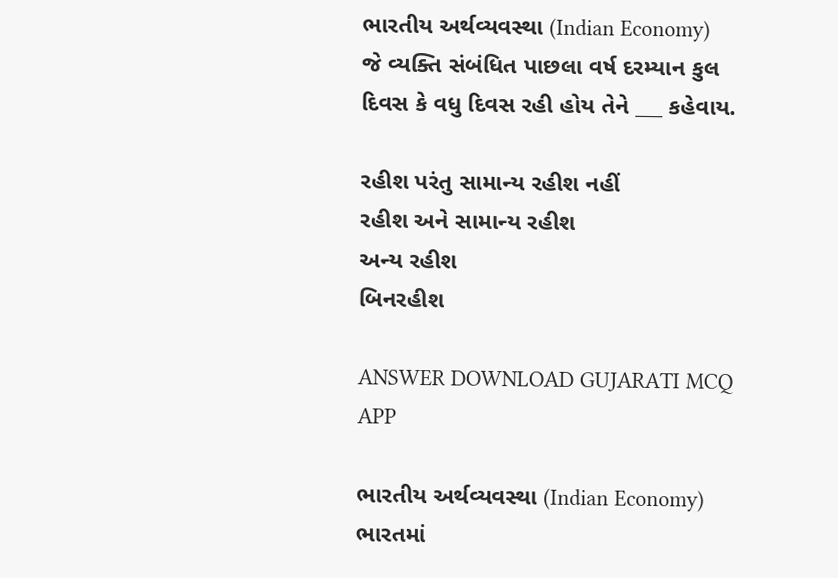ભારતીય અર્થવ્યવસ્થા (Indian Economy)
જે વ્યક્તિ સંબંધિત પાછલા વર્ષ દરમ્યાન કુલ દિવસ કે વધુ દિવસ રહી હોય તેને ___ કહેવાય.

રહીશ પરંતુ સામાન્ય રહીશ નહીં
રહીશ અને સામાન્ય રહીશ
અન્ય રહીશ
બિનરહીશ

ANSWER DOWNLOAD GUJARATI MCQ APP

ભારતીય અર્થવ્યવસ્થા (Indian Economy)
ભારતમાં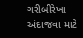ગરીબીરેખા અંદાજવા માટે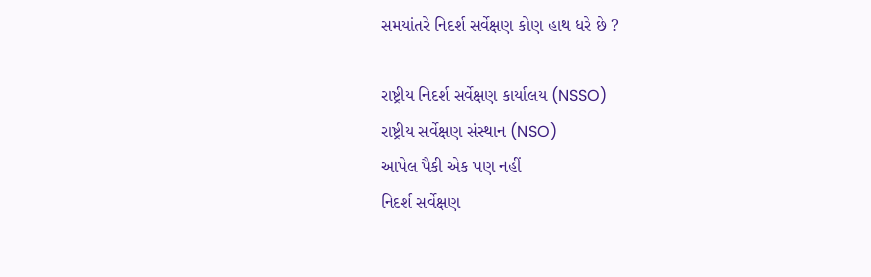સમયાંતરે નિદર્શ સર્વેક્ષણ કોણ હાથ ધરે છે ?

રાષ્ટ્રીય નિદર્શ સર્વેક્ષણ કાર્યાલય (NSSO)
રાષ્ટ્રીય સર્વેક્ષણ સંસ્થાન (NSO)
આપેલ પૈકી એક પણ નહીં
નિદર્શ સર્વેક્ષણ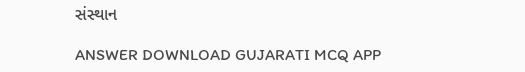સંસ્થાન

ANSWER DOWNLOAD GUJARATI MCQ APP